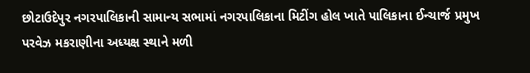છોટાઉદેપુર નગરપાલિકાની સામાન્ય સભામાં નગરપાલિકાના મિટીંગ હોલ ખાતે પાલિકાના ઈન્ચાર્જ પ્રમુખ પરવેઝ મકરાણીના અધ્યક્ષ સ્થાને મળી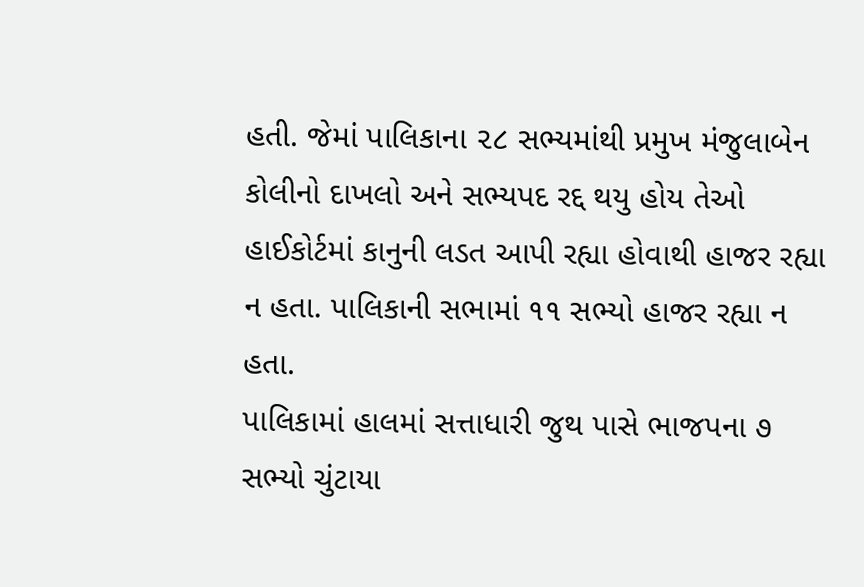હતી. જેમાં પાલિકાના ૨૮ સભ્યમાંથી પ્રમુખ મંજુલાબેન કોલીનો દાખલો અને સભ્યપદ રદ્દ થયુ હોય તેઓ હાઈકોર્ટમાં કાનુની લડત આપી રહ્યા હોવાથી હાજર રહ્યા ન હતા. પાલિકાની સભામાં ૧૧ સભ્યો હાજર રહ્યા ન હતા.
પાલિકામાં હાલમાં સત્તાધારી જુથ પાસે ભાજપના ૭ સભ્યો ચુંટાયા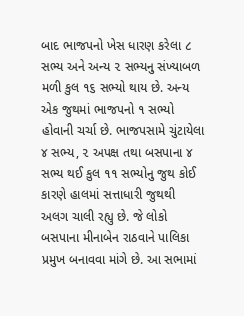બાદ ભાજપનો ખેસ ધારણ કરેલા ૮ સભ્ય અને અન્ય ૨ સભ્યનુ સંખ્યાબળ મળી કુલ ૧૬ સભ્યો થાય છે. અન્ય એક જુથમાં ભાજપનો ૧ સભ્યો હોવાની ચર્ચા છે. ભાજપસામે ચુંટાયેલા ૪ સભ્ય, ૨ અપક્ષ તથા બસપાના ૪ સભ્ય થઈ કુલ ૧૧ સભ્યોનુ જુથ કોઈ કારણે હાલમાં સત્તાધારી જુથથી અલગ ચાલી રહ્યુ છે. જે લોકો બસપાના મીનાબેન રાઠવાને પાલિકા પ્રમુખ બનાવવા માંગે છે. આ સભામાં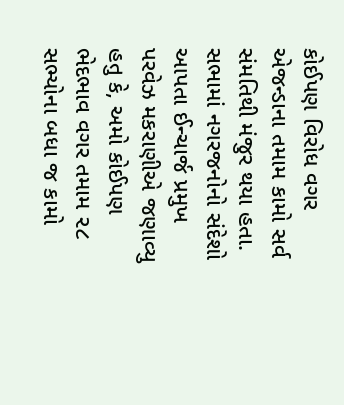કોઈપણ વિરોધ વગર એજન્ડાના તમામ કામો સર્વ સંમતિથી મંજુર થયા હતા. સભામાં નગરજનોનો સંદેશો આપતા ઈન્ચાર્જ પ્રમુખ પરવેઝ મકરાણીએ જણાવ્યુ હતુ કે, અમો કોઈપણ ભેદભાવ વગર તમામ ૨૮ સભ્યોના બધા જ કામો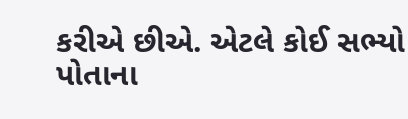કરીએ છીએ. એટલે કોઈ સભ્યો પોતાના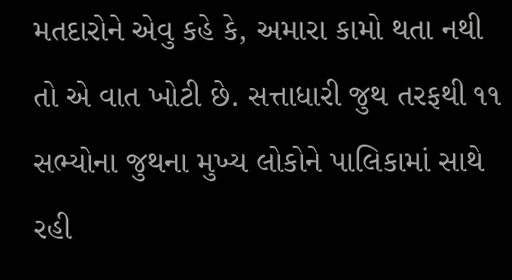મતદારોને એવુ કહે કે, અમારા કામો થતા નથી તો એ વાત ખોટી છે. સત્તાધારી જુથ તરફથી ૧૧ સભ્યોના જુથના મુખ્ય લોકોને પાલિકામાં સાથે રહી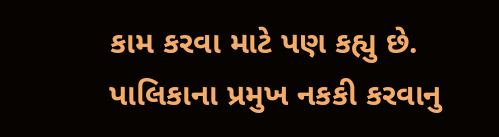કામ કરવા માટે પણ કહ્યુ છે. પાલિકાના પ્રમુખ નકકી કરવાનુ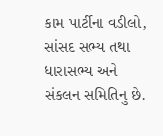કામ પાર્ટીના વડીલો, સાંસદ સભ્ય તથા ધારાસભ્ય અને સંકલન સમિતિનુ છે.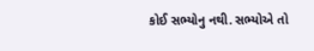કોઈ સભ્યોનુ નથી. સભ્યોએ તો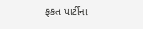ફકત પાર્ટીના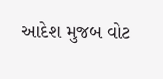આદેશ મુજબ વોટ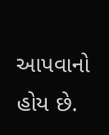આપવાનો હોય છે.